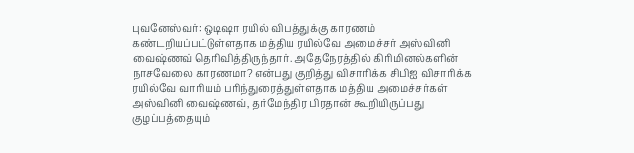புவனேஸ்வர்: ஒடிஷா ரயில் விபத்துக்கு காரணம் கண்டறியப்பட்டுள்ளதாக மத்திய ரயில்வே அமைச்சர் அஸ்வினி வைஷ்ணவ் தெரிவித்திருந்தார். அதேநேரத்தில் கிரிமினல்களின் நாசவேலை காரணமா? என்பது குறித்து விசாரிக்க சிபிஐ விசாரிக்க ரயில்வே வாரியம் பரிந்துரைத்துள்ளதாக மத்திய அமைச்சர்கள் அஸ்வினி வைஷ்ணவ், தர்மேந்திர பிரதான் கூறியிருப்பது குழப்பத்தையும்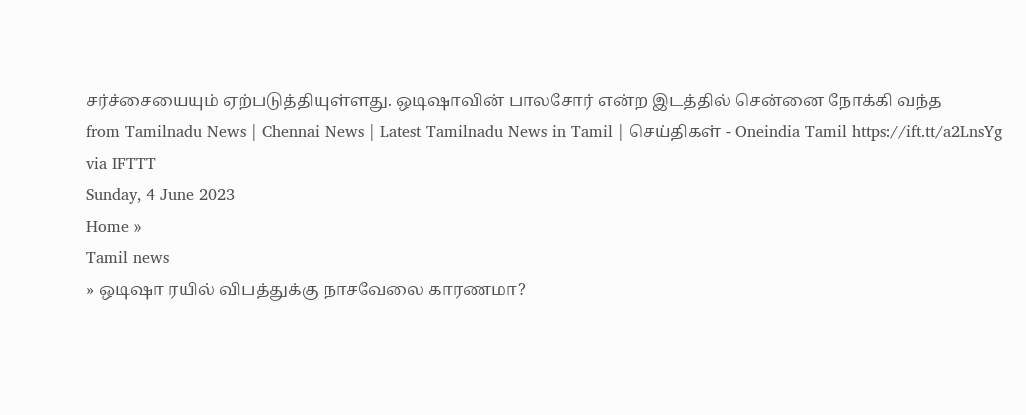சர்ச்சையையும் ஏற்படுத்தியுள்ளது. ஒடிஷாவின் பாலசோர் என்ற இடத்தில் சென்னை நோக்கி வந்த
from Tamilnadu News | Chennai News | Latest Tamilnadu News in Tamil | செய்திகள் - Oneindia Tamil https://ift.tt/a2LnsYg
via IFTTT
Sunday, 4 June 2023
Home »
Tamil news
» ஒடிஷா ரயில் விபத்துக்கு நாசவேலை காரணமா?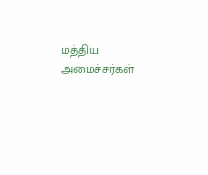மத்திய அமைச்சர்கள்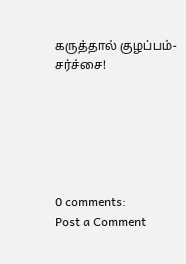கருத்தால் குழப்பம்- சர்ச்சை!






0 comments:
Post a Comment